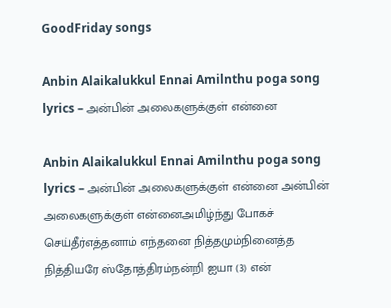GoodFriday songs

Anbin Alaikalukkul Ennai Amilnthu poga song lyrics – அன்பின் அலைகளுக்குள் என்னை

Anbin Alaikalukkul Ennai Amilnthu poga song lyrics – அன்பின் அலைகளுக்குள் என்னை அன்பின் அலைகளுக்குள் என்னைஅமிழ்ந்து போகச் செய்தீர்எத்தனாம் எந்தனை நித்தமும்நினைத்த நித்தியரே ஸ்தோத்திரம்நன்றி ஐயா (3) என்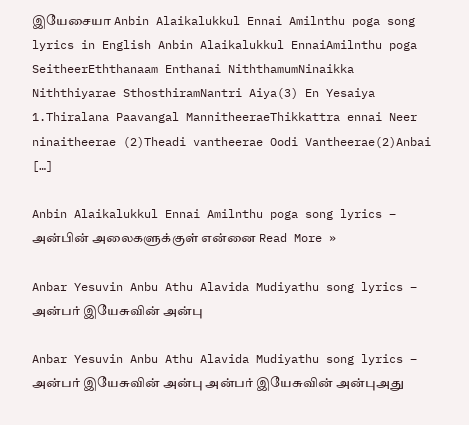இயேசையா Anbin Alaikalukkul Ennai Amilnthu poga song lyrics in English Anbin Alaikalukkul EnnaiAmilnthu poga SeitheerEththanaam Enthanai NiththamumNinaikka Niththiyarae SthosthiramNantri Aiya(3) En Yesaiya 1.Thiralana Paavangal MannitheeraeThikkattra ennai Neer ninaitheerae (2)Theadi vantheerae Oodi Vantheerae(2)Anbai […]

Anbin Alaikalukkul Ennai Amilnthu poga song lyrics – அன்பின் அலைகளுக்குள் என்னை Read More »

Anbar Yesuvin Anbu Athu Alavida Mudiyathu song lyrics – அன்பர் இயேசுவின் அன்பு

Anbar Yesuvin Anbu Athu Alavida Mudiyathu song lyrics – அன்பர் இயேசுவின் அன்பு அன்பர் இயேசுவின் அன்புஅது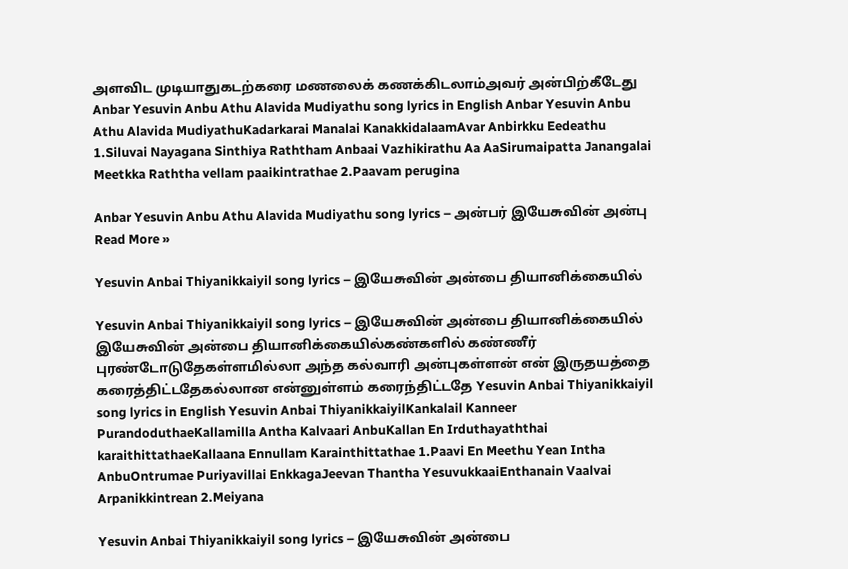அளவிட முடியாதுகடற்கரை மணலைக் கணக்கிடலாம்அவர் அன்பிற்கீடேது Anbar Yesuvin Anbu Athu Alavida Mudiyathu song lyrics in English Anbar Yesuvin Anbu Athu Alavida MudiyathuKadarkarai Manalai KanakkidalaamAvar Anbirkku Eedeathu 1.Siluvai Nayagana Sinthiya Raththam Anbaai Vazhikirathu Aa AaSirumaipatta Janangalai Meetkka Raththa vellam paaikintrathae 2.Paavam perugina

Anbar Yesuvin Anbu Athu Alavida Mudiyathu song lyrics – அன்பர் இயேசுவின் அன்பு Read More »

Yesuvin Anbai Thiyanikkaiyil song lyrics – இயேசுவின் அன்பை தியானிக்கையில்

Yesuvin Anbai Thiyanikkaiyil song lyrics – இயேசுவின் அன்பை தியானிக்கையில் இயேசுவின் அன்பை தியானிக்கையில்கண்களில் கண்ணீர் புரண்டோடுதேகள்ளமில்லா அந்த கல்வாரி அன்புகள்ளன் என் இருதயத்தை கரைத்திட்டதேகல்லான என்னுள்ளம் கரைந்திட்டதே Yesuvin Anbai Thiyanikkaiyil song lyrics in English Yesuvin Anbai ThiyanikkaiyilKankalail Kanneer PurandoduthaeKallamilla Antha Kalvaari AnbuKallan En Irduthayaththai karaithittathaeKallaana Ennullam Karainthittathae 1.Paavi En Meethu Yean Intha AnbuOntrumae Puriyavillai EnkkagaJeevan Thantha YesuvukkaaiEnthanain Vaalvai Arpanikkintrean 2.Meiyana

Yesuvin Anbai Thiyanikkaiyil song lyrics – இயேசுவின் அன்பை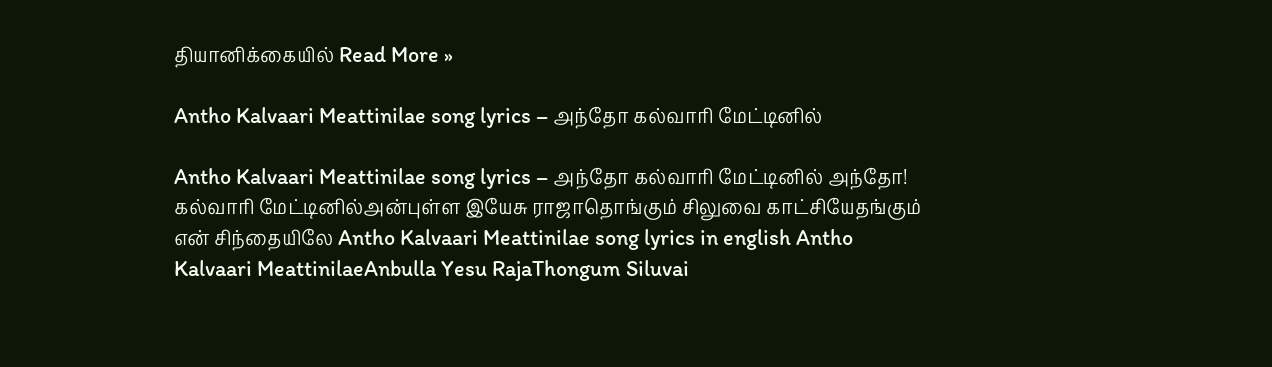தியானிக்கையில் Read More »

Antho Kalvaari Meattinilae song lyrics – அந்தோ கல்வாரி மேட்டினில்

Antho Kalvaari Meattinilae song lyrics – அந்தோ கல்வாரி மேட்டினில் அந்தோ! கல்வாரி மேட்டினில்அன்புள்ள இயேசு ராஜாதொங்கும் சிலுவை காட்சியேதங்கும் என் சிந்தையிலே Antho Kalvaari Meattinilae song lyrics in english Antho Kalvaari MeattinilaeAnbulla Yesu RajaThongum Siluvai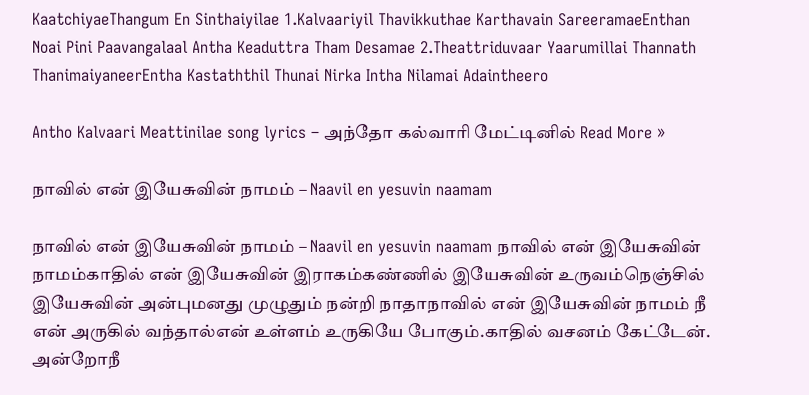KaatchiyaeThangum En Sinthaiyilae 1.Kalvaariyil Thavikkuthae Karthavain SareeramaeEnthan Noai Pini Paavangalaal Antha Keaduttra Tham Desamae 2.Theattriduvaar Yaarumillai Thannath ThanimaiyaneerEntha Kastaththil Thunai Nirka Intha Nilamai Adaintheero

Antho Kalvaari Meattinilae song lyrics – அந்தோ கல்வாரி மேட்டினில் Read More »

நாவில் என் இயேசுவின் நாமம் – Naavil en yesuvin naamam

நாவில் என் இயேசுவின் நாமம் – Naavil en yesuvin naamam நாவில் என் இயேசுவின் நாமம்காதில் என் இயேசுவின் இராகம்கண்ணில் இயேசுவின் உருவம்நெஞ்சில் இயேசுவின் அன்புமனது முழுதும் நன்றி நாதாநாவில் என் இயேசுவின் நாமம் நீ என் அருகில் வந்தால்என் உள்ளம் உருகியே போகும்.காதில் வசனம் கேட்டேன். அன்றோநீ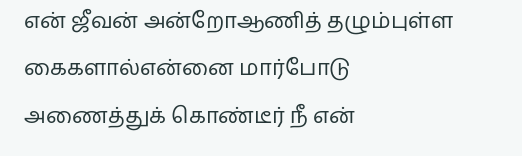என் ஜீவன் அன்றோஆணித் தழும்புள்ள கைகளால்என்னை மார்போடு அணைத்துக் கொண்டீர் நீ என்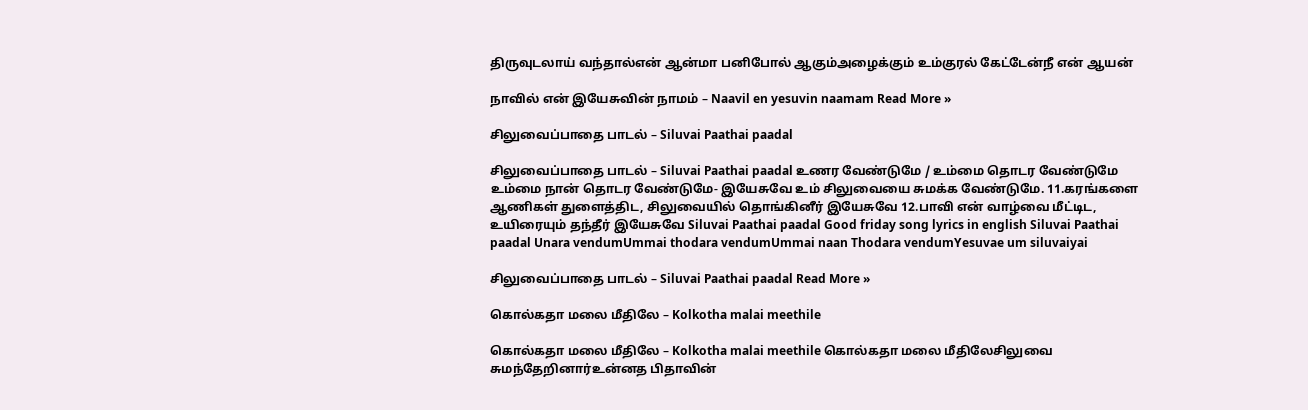திருவுடலாய் வந்தால்என் ஆன்மா பனிபோல் ஆகும்அழைக்கும் உம்குரல் கேட்டேன்நீ என் ஆயன்

நாவில் என் இயேசுவின் நாமம் – Naavil en yesuvin naamam Read More »

சிலுவைப்பாதை பாடல் – Siluvai Paathai paadal

சிலுவைப்பாதை பாடல் – Siluvai Paathai paadal உணர வேண்டுமே / உம்மை தொடர வேண்டுமே உம்மை நான் தொடர வேண்டுமே- இயேசுவே உம் சிலுவையை சுமக்க வேண்டுமே. 11.கரங்களை ஆணிகள் துளைத்திட, சிலுவையில் தொங்கினீர் இயேசுவே 12.பாவி என் வாழ்வை மீட்டிட, உயிரையும் தந்தீர் இயேசுவே Siluvai Paathai paadal Good friday song lyrics in english Siluvai Paathai paadal Unara vendumUmmai thodara vendumUmmai naan Thodara vendumYesuvae um siluvaiyai

சிலுவைப்பாதை பாடல் – Siluvai Paathai paadal Read More »

கொல்கதா மலை மீதிலே – Kolkotha malai meethile

கொல்கதா மலை மீதிலே – Kolkotha malai meethile கொல்கதா மலை மீதிலேசிலுவை சுமந்தேறினார்உன்னத பிதாவின்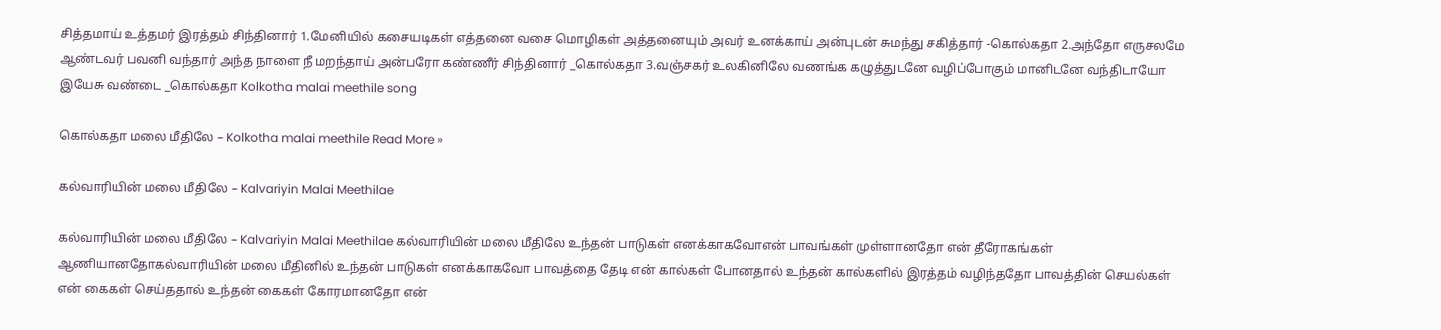சித்தமாய் உத்தமர் இரத்தம் சிந்தினார் 1.மேனியில் கசையடிகள் எத்தனை வசை மொழிகள் அத்தனையும் அவர் உனக்காய் அன்புடன் சுமந்து சகித்தார் -கொல்கதா 2.அந்தோ எருசலமே ஆண்டவர் பவனி வந்தார் அந்த நாளை நீ மறந்தாய் அன்பரோ கண்ணீர் சிந்தினார் _கொல்கதா 3.வஞ்சகர் உலகினிலே வணங்க கழுத்துடனே வழிப்போகும் மானிடனே வந்திடாயோ இயேசு வண்டை _கொல்கதா Kolkotha malai meethile song

கொல்கதா மலை மீதிலே – Kolkotha malai meethile Read More »

கல்வாரியின் மலை மீதிலே – Kalvariyin Malai Meethilae

கல்வாரியின் மலை மீதிலே – Kalvariyin Malai Meethilae கல்வாரியின் மலை மீதிலே உந்தன் பாடுகள் எனக்காகவோஎன் பாவங்கள் முள்ளானதோ என் தீரோகங்கள் ஆணியானதோகல்வாரியின் மலை மீதினில் உந்தன் பாடுகள் எனக்காகவோ பாவத்தை தேடி என் கால்கள் போனதால் உந்தன் கால்களில் இரத்தம் வழிந்ததோ பாவத்தின் செயல்கள் என் கைகள் செய்ததால் உந்தன் கைகள் கோரமானதோ என்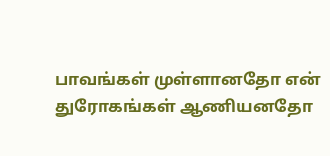பாவங்கள் முள்ளானதோ என் துரோகங்கள் ஆணியனதோ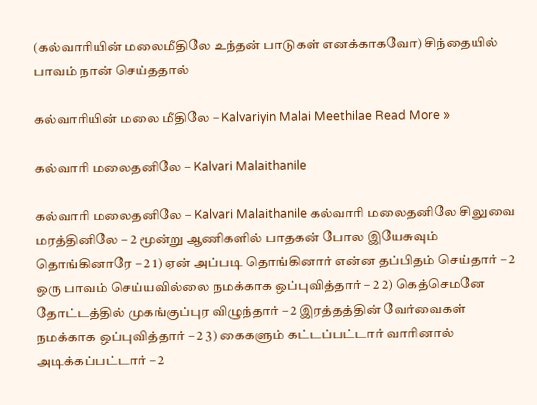(கல்வாரியின் மலைமீதிலே உந்தன் பாடுகள் எனக்காகவோ) சிந்தையில் பாவம் நான் செய்ததால்

கல்வாரியின் மலை மீதிலே – Kalvariyin Malai Meethilae Read More »

கல்வாரி மலைதனிலே – Kalvari Malaithanile

கல்வாரி மலைதனிலே – Kalvari Malaithanile கல்வாரி மலைதனிலே சிலுவை மரத்தினிலே – 2 மூன்று ஆணிகளில் பாதகன் போல இயேசுவும் தொங்கினாரே – 2 1) ஏன் அப்படி தொங்கினார் என்ன தப்பிதம் செய்தார் – 2 ஒரு பாவம் செய்யவில்லை நமக்காக ஒப்புவித்தார் – 2 2) கெத்செமனே தோட்டத்தில் முகங்குப்புர விழுந்தார் – 2 இரத்தத்தின் வேர்வைகள் நமக்காக ஒப்புவித்தார் – 2 3) கைகளும் கட்டப்பட்டார் வாரினால் அடிக்கப்பட்டார் – 2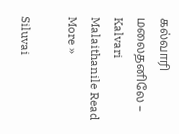கல்வாரி மலைதனிலே – Kalvari Malaithanile Read More »

Siluvai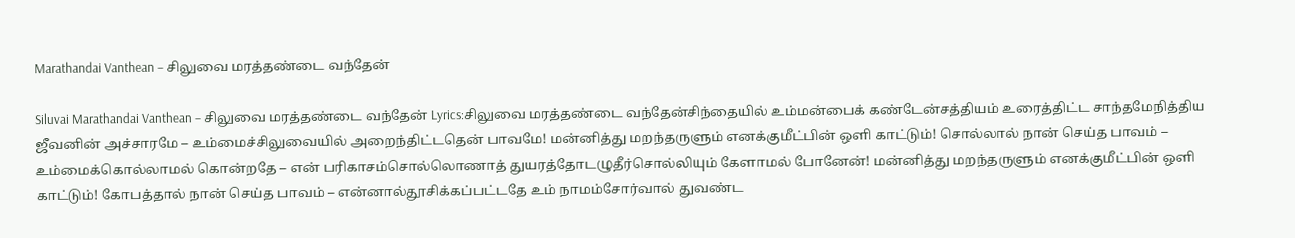Marathandai Vanthean – சிலுவை மரத்தண்டை வந்தேன்

Siluvai Marathandai Vanthean – சிலுவை மரத்தண்டை வந்தேன் Lyrics:சிலுவை மரத்தண்டை வந்தேன்சிந்தையில் உம்மன்பைக் கண்டேன்சத்தியம் உரைத்திட்ட சாந்தமேநித்திய ஜீவனின் அச்சாரமே – உம்மைச்சிலுவையில் அறைந்திட்டதென் பாவமே! மன்னித்து மறந்தருளும் எனக்குமீட்பின் ஒளி காட்டும்! சொல்லால் நான் செய்த பாவம் – உம்மைக்கொல்லாமல் கொன்றதே – என் பரிகாசம்சொல்லொணாத் துயரத்தோடழுதீர்சொல்லியும் கேளாமல் போனேன்! மன்னித்து மறந்தருளும் எனக்குமீட்பின் ஒளி காட்டும்! கோபத்தால் நான் செய்த பாவம் – என்னால்தூசிக்கப்பட்டதே உம் நாமம்சோர்வால் துவண்ட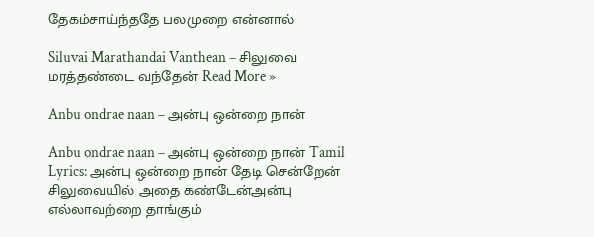தேகம்சாய்ந்ததே பலமுறை என்னால்

Siluvai Marathandai Vanthean – சிலுவை மரத்தண்டை வந்தேன் Read More »

Anbu ondrae naan – அன்பு ஒன்றை நான்

Anbu ondrae naan – அன்பு ஒன்றை நான் Tamil Lyrics: அன்பு ஒன்றை நான் தேடி சென்றேன் சிலுவையில் அதை கண்டேன்அன்பு எல்லாவற்றை தாங்கும்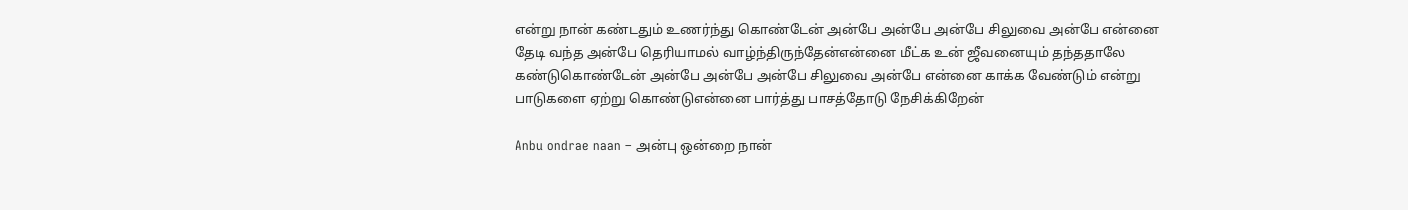என்று நான் கண்டதும் உணர்ந்து கொண்டேன் அன்பே அன்பே அன்பே சிலுவை அன்பே என்னை தேடி வந்த அன்பே தெரியாமல் வாழ்ந்திருந்தேன்என்னை மீட்க உன் ஜீவனையும் தந்ததாலே கண்டுகொண்டேன் அன்பே அன்பே அன்பே சிலுவை அன்பே என்னை காக்க வேண்டும் என்று பாடுகளை ஏற்று கொண்டுஎன்னை பார்த்து பாசத்தோடு நேசிக்கிறேன்

Anbu ondrae naan – அன்பு ஒன்றை நான்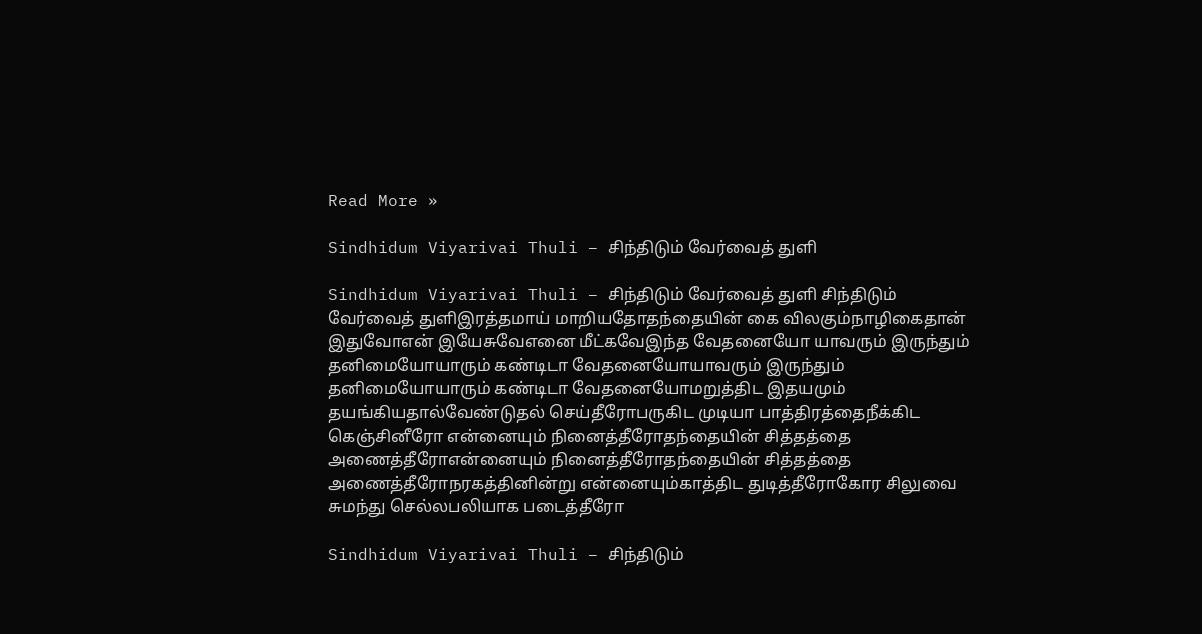Read More »

Sindhidum Viyarivai Thuli – சிந்திடும் வேர்வைத் துளி

Sindhidum Viyarivai Thuli – சிந்திடும் வேர்வைத் துளி சிந்திடும் வேர்வைத் துளிஇரத்தமாய் மாறியதோதந்தையின் கை விலகும்நாழிகைதான் இதுவோஎன் இயேசுவேஎனை மீட்கவேஇந்த வேதனையோ யாவரும் இருந்தும் தனிமையோயாரும் கண்டிடா வேதனையோயாவரும் இருந்தும் தனிமையோயாரும் கண்டிடா வேதனையோமறுத்திட இதயமும் தயங்கியதால்வேண்டுதல் செய்தீரோபருகிட முடியா பாத்திரத்தைநீக்கிட கெஞ்சினீரோ என்னையும் நினைத்தீரோதந்தையின் சித்தத்தை அணைத்தீரோஎன்னையும் நினைத்தீரோதந்தையின் சித்தத்தை அணைத்தீரோநரகத்தினின்று என்னையும்காத்திட துடித்தீரோகோர சிலுவை சுமந்து செல்லபலியாக படைத்தீரோ

Sindhidum Viyarivai Thuli – சிந்திடும்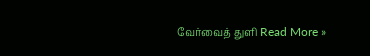வேர்வைத் துளி Read More »